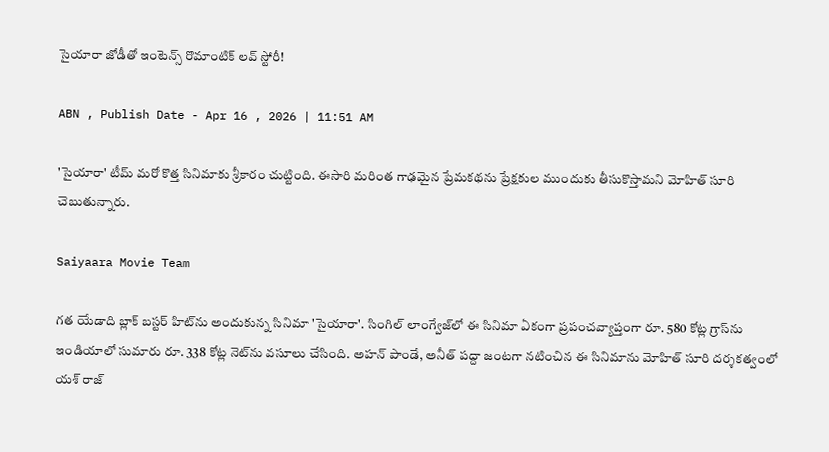సైయారా జోడీతో ఇంటెన్స్ రొమాంటిక్‌ లవ్ స్టోరీ!

ABN , Publish Date - Apr 16 , 2026 | 11:51 AM

'సైయారా' టీమ్‌ మరో కొత్త సినిమాకు శ్రీకారం చుట్టింది. ఈసారి మరింత గాఢమైన ప్రేమకథను ప్రేక్షకుల ముందుకు తీసుకొస్తామని మోహిత్‌ సూరి చెబుతున్నారు.

Saiyaara Movie Team

గత యేడాది బ్లాక్‌ బస్టర్ హిట్‌ను అందుకున్న సినిమా 'సైయారా'. సింగిల్‌ లాంగ్వేజ్‌లో ఈ సినిమా ఏకంగా ప్రపంచవ్యాప్తంగా రూ. 580 కోట్ల గ్రాస్‌ను ఇండియాలో సుమారు రూ. 338 కోట్ల నెట్‌ను వసూలు చేసింది. అహన్‌ పాండే, అనీత్‌ పద్దా జంటగా నటించిన ఈ సినిమాను మోహిత్‌ సూరి దర్శకత్వంలో యశ్‌ రాజ్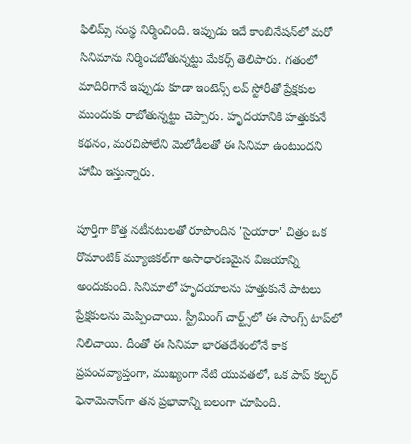ఫిలిమ్స్ సంస్థ నిర్మించింది. ఇప్పుడు ఇదే కాంబినేషన్‌లో మరో సినిమాను నిర్మించబోతున్నట్టు మేకర్స్‌ తెలిపారు. గతంలో మాదిరిగానే ఇప్పుడు కూడా ఇంటెన్స్ లవ్‌ స్టోరీతో ప్రేక్షకుల ముందుకు రాబోతున్నట్టు చెప్పారు. హృదయానికి హత్తుకునే కథనం, మరచిపోలేని మెలోడీలతో ఈ సినిమా ఉంటుందని హామీ ఇస్తున్నారు.

పూర్తిగా కొత్త నటీనటులతో రూపొందిన 'సైయారా' చిత్రం ఒక రొమాంటిక్ మ్యూజికల్‌గా అసాధారణమైన విజయాన్ని అందుకుంది. సినిమాలో హృద‌యాల‌ను హ‌త్తుకునే పాట‌లు ప్రేక్షకులను మెప్పించాయి. స్ట్రీమింగ్ చార్ట్స్‌లో ఈ సాంగ్స్ టాప్‌లో నిలిచాయి. దీంతో ఈ సినిమా భారతదేశంలోనే కాక ప్రపంచవ్యాప్తంగా, ముఖ్యంగా నేటి యువతలో, ఒక పాప్ కల్చర్ ఫెనామెనాన్‌గా తన ప్రభావాన్ని బ‌లంగా చూపింది.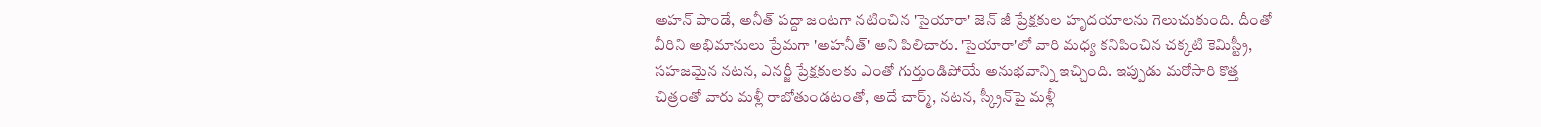అహ‌న్ పాండే, అనీత్ ప‌ద్దా జంట‌గా న‌టించిన 'సైయారా' జెన్ జీ ప్రేక్షకుల హృదయాలను గెలుచుకుంది. దీంతో వీరిని అభిమానులు ప్రేమగా 'అహనీత్‌' అని పిలిచారు. 'సైయారా'లో వారి మ‌ధ్య క‌నిపించిన చక్కటి కెమిస్ట్రీ, సహజమైన నటన, ఎనర్జీ ప్రేక్షకులకు ఎంతో గుర్తుండిపోయే అనుభవాన్ని ఇచ్చింది. ఇప్పుడు మ‌రోసారి కొత్త చిత్రంతో వారు మళ్లీ రాబోతుండటంతో, అదే చార్మ్, నటన, స్క్రీన్‌పై మళ్లీ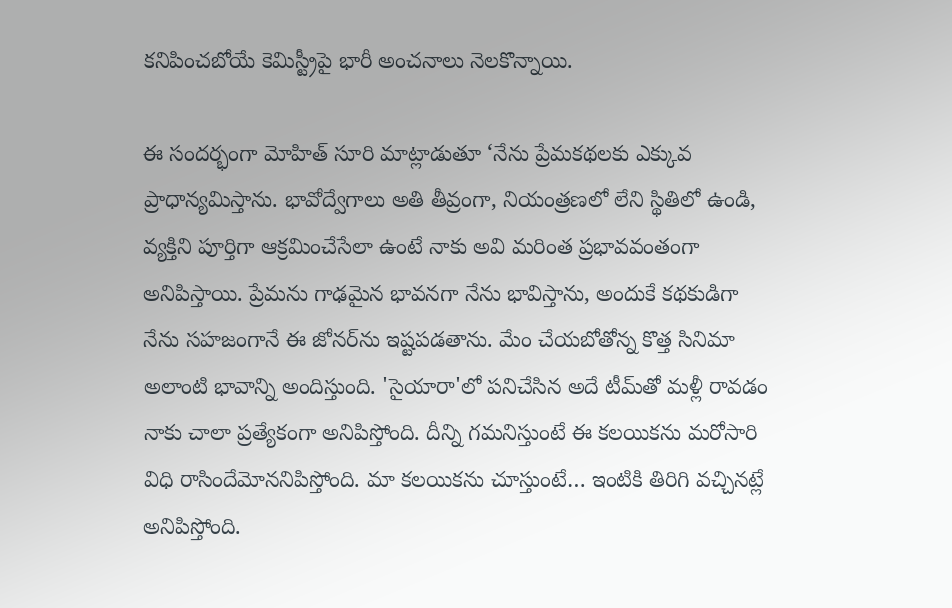క‌నిపించ‌బోయే కెమిస్ట్రీపై భారీ అంచనాలు నెలకొన్నాయి.

ఈ సంద‌ర్భంగా మోహిత్ సూరి మాట్లాడుతూ ‘నేను ప్రేమకథలకు ఎక్కువ ప్రాధాన్యమిస్తాను. భావోద్వేగాలు అతి తీవ్రంగా, నియంత్రణలో లేని స్థితిలో ఉండి, వ్యక్తిని పూర్తిగా ఆక్రమించేసేలా ఉంటే నాకు అవి మరింత ప్రభావవంతంగా అనిపిస్తాయి. ప్రేమను గాఢ‌మైన భావ‌న‌గా నేను భావిస్తాను, అందుకే కథకుడిగా నేను సహజంగానే ఈ జోన‌ర్‌ను ఇష్టపడతాను. మేం చేయ‌బోతోన్న కొత్త సినిమా అలాంటి భావాన్ని అందిస్తుంది. 'సైయారా'లో పనిచేసిన అదే టీమ్‌తో మళ్లీ రావడం నాకు చాలా ప్రత్యేకంగా అనిపిస్తోంది. దీన్ని గ‌మ‌నిస్తుంటే ఈ క‌ల‌యిక‌ను మ‌రోసారి విధి రాసిందేమోన‌నిపిస్తోంది. మా కల‌యిక‌ను చూస్తుంటే… ఇంటికి తిరిగి వచ్చినట్లే అనిపిస్తోంది.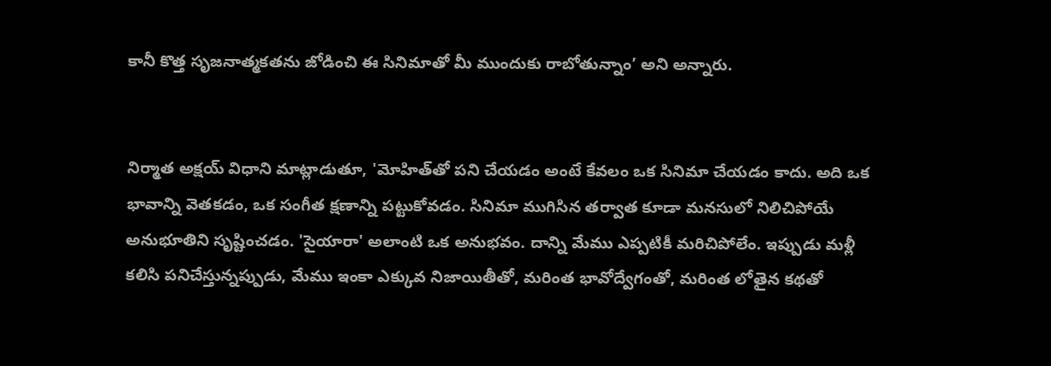కానీ కొత్త సృజనాత్మకతను జోడించి ఈ సినిమాతో మీ ముందుకు రాబోతున్నాం’ అని అన్నారు.


నిర్మాత అక్షయ్‌ విధాని మాట్లాడుతూ, 'మోహిత్‌తో పని చేయడం అంటే కేవలం ఒక సినిమా చేయడం కాదు. అది ఒక భావాన్ని వెతకడం, ఒక సంగీత క్షణాన్ని పట్టుకోవడం. సినిమా ముగిసిన తర్వాత కూడా మనసులో నిలిచిపోయే అనుభూతిని సృష్టించడం. 'సైయారా' అలాంటి ఒక అనుభవం. దాన్ని మేము ఎప్పటికీ మరిచిపోలేం. ఇప్పుడు మళ్లీ కలిసి పనిచేస్తున్నప్పుడు, మేము ఇంకా ఎక్కువ నిజాయితీతో, మరింత భావోద్వేగంతో, మరింత లోతైన కథతో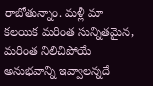రాబోతున్నాం. మళ్లీ మా కలయిక మరింత సున్నితమైన, మరింత నిలిచిపోయే అనుభవాన్ని ఇవ్వాలన్నదే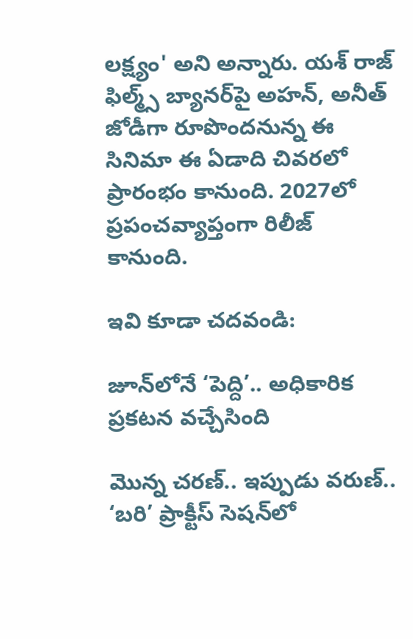లక్ష్యం' అని అన్నారు. యశ్ రాజ్ ఫిల్మ్స్ బ్యానర్‌పై అహ‌న్‌, అనీత్ జోడీగా రూపొంద‌నున్న ఈ సినిమా ఈ ఏడాది చివ‌ర‌లో ప్రారంభం కానుంది. 2027లో ప్రపంచవ్యాప్తంగా రిలీజ్ కానుంది.

ఇవి కూడా చదవండి:

జూన్‌లోనే ‘పెద్ది’.. అధికారిక ప్రకటన వచ్చేసింది

మొన్న చరణ్.. ఇప్పుడు వరుణ్.. ‘బరి’ ప్రాక్టీస్‌ సెషన్‌లో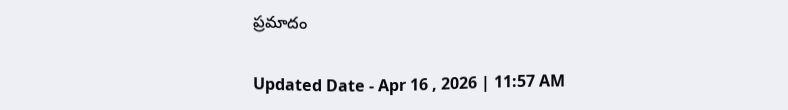ప్రమాదం

Updated Date - Apr 16 , 2026 | 11:57 AM